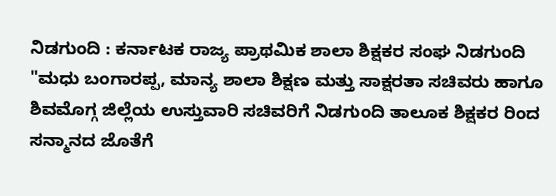ನಿಡಗುಂದಿ : ಕರ್ನಾಟಕ ರಾಜ್ಯ ಪ್ರಾಥಮಿಕ ಶಾಲಾ ಶಿಕ್ಷಕರ ಸಂಘ ನಿಡಗುಂದಿ "ಮಧು ಬಂಗಾರಪ್ಪ, ಮಾನ್ಯ ಶಾಲಾ ಶಿಕ್ಷಣ ಮತ್ತು ಸಾಕ್ಷರತಾ ಸಚಿವರು ಹಾಗೂ ಶಿವಮೊಗ್ಗ ಜಿಲ್ಲೆಯ ಉಸ್ತುವಾರಿ ಸಚಿವರಿಗೆ ನಿಡಗುಂದಿ ತಾಲೂಕ ಶಿಕ್ಷಕರ ರಿಂದ ಸನ್ಮಾನದ ಜೊತೆಗೆ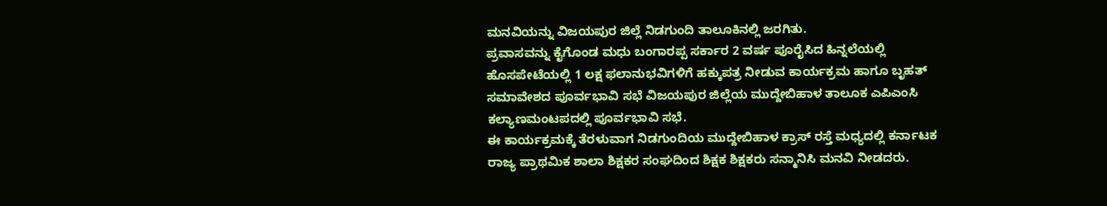ಮನವಿಯನ್ನು ವಿಜಯಪುರ ಜಿಲ್ಲೆ ನಿಡಗುಂದಿ ತಾಲೂಕಿನಲ್ಲಿ ಜರಗಿತು.
ಪ್ರವಾಸವನ್ನು ಕೈಗೊಂಡ ಮಧು ಬಂಗಾರಪ್ಪ ಸರ್ಕಾರ 2 ವರ್ಷ ಪೂರೈಸಿದ ಹಿನ್ನಲೆಯಲ್ಲಿ ಹೊಸಪೇಟೆಯಲ್ಲಿ 1 ಲಕ್ಷ ಫಲಾನುಭವಿಗಳಿಗೆ ಹಕ್ಕುಪತ್ರ ನೀಡುವ ಕಾರ್ಯಕ್ರಮ ಹಾಗೂ ಬೃಹತ್ ಸಮಾವೇಶದ ಪೂರ್ವಭಾವಿ ಸಭೆ ವಿಜಯಪುರ ಜಿಲ್ಲೆಯ ಮುದ್ದೇಬಿಹಾಳ ತಾಲೂಕ ಎಪಿಎಂಸಿ ಕಲ್ಯಾಣಮಂಟಪದಲ್ಲಿ ಪೂರ್ವಭಾವಿ ಸಭೆ.
ಈ ಕಾರ್ಯಕ್ರಮಕ್ಕೆ ತೆರಳುವಾಗ ನಿಡಗುಂದಿಯ ಮುದ್ದೇಬಿಹಾಳ ಕ್ರಾಸ್ ರಸ್ತೆ ಮಧ್ಯದಲ್ಲಿ ಕರ್ನಾಟಕ ರಾಜ್ಯ ಪ್ರಾಥಮಿಕ ಶಾಲಾ ಶಿಕ್ಷಕರ ಸಂಘದಿಂದ ಶಿಕ್ಷಕ ಶಿಕ್ಷಕರು ಸನ್ಮಾನಿಸಿ ಮನವಿ ನೀಡದರು.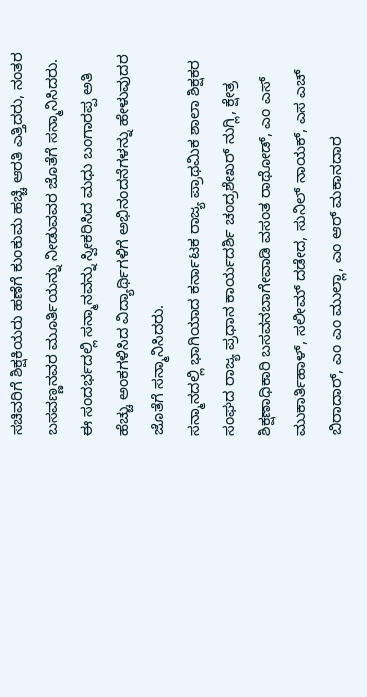ಸಚಿವರಿಗೆ ಶಿಕ್ಷಕಿಯರು ಹಣೆಗೆ ಕುಂಕುಮ ಹಚ್ಚಿ ಆರತಿ ಎತ್ತಿದರು, ನಂತರ ಬಸವಣ್ಣನವರ ಮೂರ್ತಿಯನ್ನು ನೀಡುವವರ ಜೊತೆಗೆ ಸನ್ಮಾನಿಸಿದರು.
ಈ ಸಂದರ್ಭದಲ್ಲಿ ಸನ್ಮಾನವನ್ನು ಸ್ವೀಕರಿಸಿದ ಮಧು ಬಂಗಾರಪ್ಪ ಅತಿ ಹೆಚ್ಚು ಅಂಕಗಳಿಸಿದ ವಿದ್ಯಾರ್ಥಿಗಳಿಗೆ ಅಭಿನಂದನೆಗಳನ್ನು ಹೇಳುವುದರ ಜೊತೆಗೆ ಸನ್ಮಾನಿಸಿದರು.
ಸನ್ಮಾನದಲ್ಲಿ ಭಾಗಿಯಾದ ಕರ್ನಾಟಕ ರಾಜ್ಯ ಪ್ರಾಥಮಿಕ ಶಾಲಾ ಶಿಕ್ಷಕರ ಸಂಘದ ರಾಜ್ಯ ಪ್ರಧಾನ ಕಾರ್ಯದರ್ಶಿ ಚಂದ್ರಶೇಖರ್ ನುಗ್ಲಿ, ಕ್ಷೇತ್ರ ಶಿಕ್ಷಣಾಧಿಕಾರಿ ಬಸವನಬಾಗೇವಾಡಿ ವಸಂತ ರಾಥೋಡ್, ಎಂ ಎಸ್ ಮುಕಾರ್ತಿಹಾಳ್, ಸಲೀಮ್ ದಡೇದ, ಸುನಿಲ್ ನಾಯಕ್, ಎಸ ಎಚ್ ಬಿರಾದಾರ್, ಎಂ ಎಂ ಮುಲ್ಲಾ, ಎಂ ಆರ್ ಮಕಾನದಾರ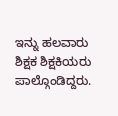ಇನ್ನು ಹಲವಾರು ಶಿಕ್ಷಕ ಶಿಕ್ಷಕಿಯರು ಪಾಲ್ಗೊಂಡಿದ್ದರು.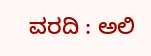ವರದಿ : ಅಲಿ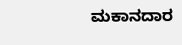ಮಕಾನದಾರ